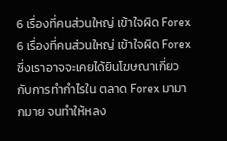6 เรื่องที่คนส่วนใหญ่ เข้าใจผิด Forex
6 เรื่องที่คนส่วนใหญ่ เข้าใจผิด Forex ซึ่งเราอาจจะเคยได้ยินโฆษณาเกี่ยวกับการทำกำไรใน ตลาด Forex มามากมาย จนทำให้หลง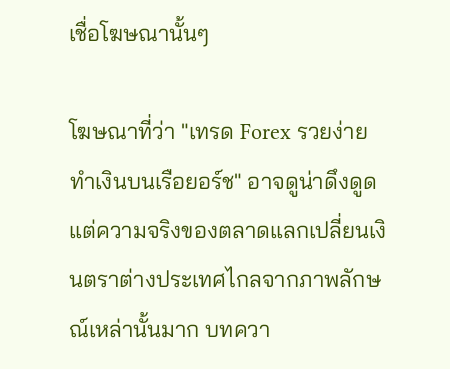เชื่อโฆษณานั้นๆ

โฆษณาที่ว่า "เทรด Forex รวยง่าย ทำเงินบนเรือยอร์ช" อาจดูน่าดึงดูด แต่ความจริงของตลาดแลกเปลี่ยนเงินตราต่างประเทศไกลจากภาพลักษณ์เหล่านั้นมาก บทควา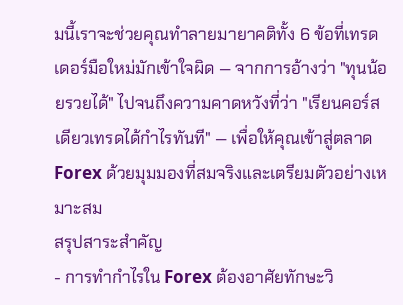มนี้เราจะช่วยคุณทำลายมายาคติทั้ง 6 ข้อที่เทรดเดอร์มือใหม่มักเข้าใจผิด — จากการอ้างว่า "ทุนน้อยรวยได้" ไปจนถึงความคาดหวังที่ว่า "เรียนคอร์สเดียวเทรดได้กำไรทันที" — เพื่อให้คุณเข้าสู่ตลาด Forex ด้วยมุมมองที่สมจริงและเตรียมตัวอย่างเหมาะสม
สรุปสาระสำคัญ
- การทำกำไรใน Forex ต้องอาศัยทักษะวิ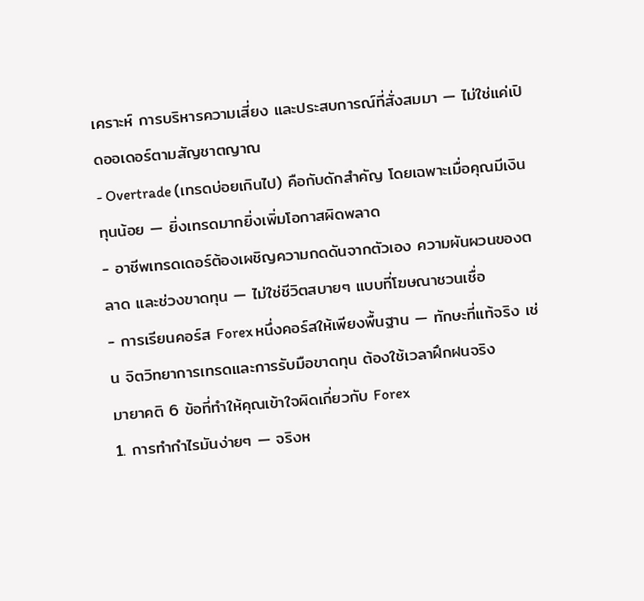เคราะห์ การบริหารความเสี่ยง และประสบการณ์ที่สั่งสมมา — ไม่ใช่แค่เปิดออเดอร์ตามสัญชาตญาณ
- Overtrade (เทรดบ่อยเกินไป) คือกับดักสำคัญ โดยเฉพาะเมื่อคุณมีเงินทุนน้อย — ยิ่งเทรดมากยิ่งเพิ่มโอกาสผิดพลาด
- อาชีพเทรดเดอร์ต้องเผชิญความกดดันจากตัวเอง ความผันผวนของตลาด และช่วงขาดทุน — ไม่ใช่ชีวิตสบายๆ แบบที่โฆษณาชวนเชื่อ
- การเรียนคอร์ส Forex หนึ่งคอร์สให้เพียงพื้นฐาน — ทักษะที่แท้จริง เช่น จิตวิทยาการเทรดและการรับมือขาดทุน ต้องใช้เวลาฝึกฝนจริง
มายาคติ 6 ข้อที่ทำให้คุณเข้าใจผิดเกี่ยวกับ Forex
1. การทำกำไรมันง่ายๆ — จริงห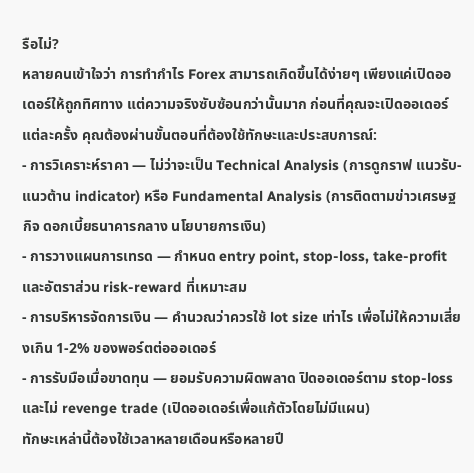รือไม่?
หลายคนเข้าใจว่า การทำกำไร Forex สามารถเกิดขึ้นได้ง่ายๆ เพียงแค่เปิดออเดอร์ให้ถูกทิศทาง แต่ความจริงซับซ้อนกว่านั้นมาก ก่อนที่คุณจะเปิดออเดอร์แต่ละครั้ง คุณต้องผ่านขั้นตอนที่ต้องใช้ทักษะและประสบการณ์:
- การวิเคราะห์ราคา — ไม่ว่าจะเป็น Technical Analysis (การดูกราฟ แนวรับ-แนวต้าน indicator) หรือ Fundamental Analysis (การติดตามข่าวเศรษฐกิจ ดอกเบี้ยธนาคารกลาง นโยบายการเงิน)
- การวางแผนการเทรด — กำหนด entry point, stop-loss, take-profit และอัตราส่วน risk-reward ที่เหมาะสม
- การบริหารจัดการเงิน — คำนวณว่าควรใช้ lot size เท่าไร เพื่อไม่ให้ความเสี่ยงเกิน 1-2% ของพอร์ตต่อออเดอร์
- การรับมือเมื่อขาดทุน — ยอมรับความผิดพลาด ปิดออเดอร์ตาม stop-loss และไม่ revenge trade (เปิดออเดอร์เพื่อแก้ตัวโดยไม่มีแผน)
ทักษะเหล่านี้ต้องใช้เวลาหลายเดือนหรือหลายปี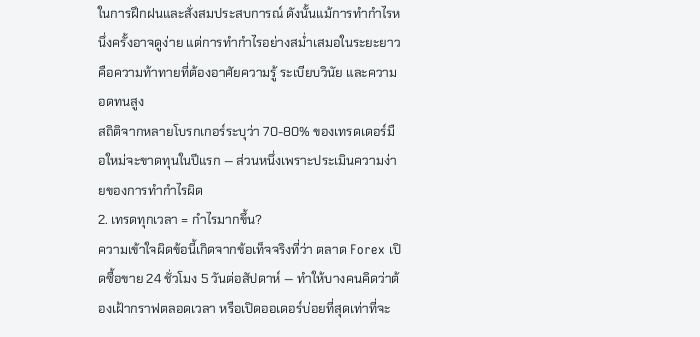ในการฝึกฝนและสั่งสมประสบการณ์ ดังนั้นแม้การทำกำไรหนึ่งครั้งอาจดูง่าย แต่การทำกำไรอย่างสม่ำเสมอในระยะยาวคือความท้าทายที่ต้องอาศัยความรู้ ระเบียบวินัย และความอดทนสูง
สถิติจากหลายโบรกเกอร์ระบุว่า 70-80% ของเทรดเดอร์มือใหม่จะขาดทุนในปีแรก — ส่วนหนึ่งเพราะประเมินความง่ายของการทำกำไรผิด
2. เทรดทุกเวลา = กำไรมากขึ้น?
ความเข้าใจผิดข้อนี้เกิดจากข้อเท็จจริงที่ว่า ตลาด Forex เปิดซื้อขาย 24 ชั่วโมง 5 วันต่อสัปดาห์ — ทำให้บางคนคิดว่าต้องเฝ้ากราฟตลอดเวลา หรือเปิดออเดอร์บ่อยที่สุดเท่าที่จะ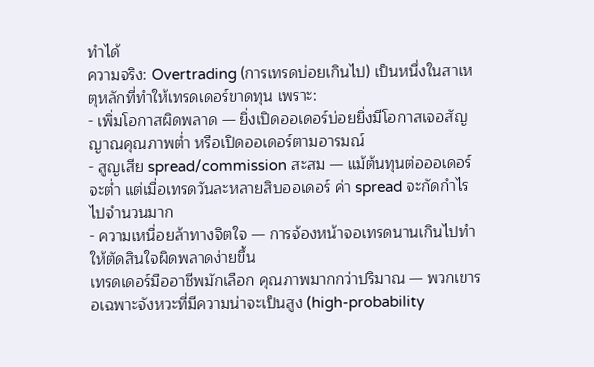ทำได้
ความจริง: Overtrading (การเทรดบ่อยเกินไป) เป็นหนึ่งในสาเหตุหลักที่ทำให้เทรดเดอร์ขาดทุน เพราะ:
- เพิ่มโอกาสผิดพลาด — ยิ่งเปิดออเดอร์บ่อยยิ่งมีโอกาสเจอสัญญาณคุณภาพต่ำ หรือเปิดออเดอร์ตามอารมณ์
- สูญเสีย spread/commission สะสม — แม้ต้นทุนต่อออเดอร์จะต่ำ แต่เมื่อเทรดวันละหลายสิบออเดอร์ ค่า spread จะกัดกำไรไปจำนวนมาก
- ความเหนื่อยล้าทางจิตใจ — การจ้องหน้าจอเทรดนานเกินไปทำให้ตัดสินใจผิดพลาดง่ายขึ้น
เทรดเดอร์มืออาชีพมักเลือก คุณภาพมากกว่าปริมาณ — พวกเขารอเฉพาะจังหวะที่มีความน่าจะเป็นสูง (high-probability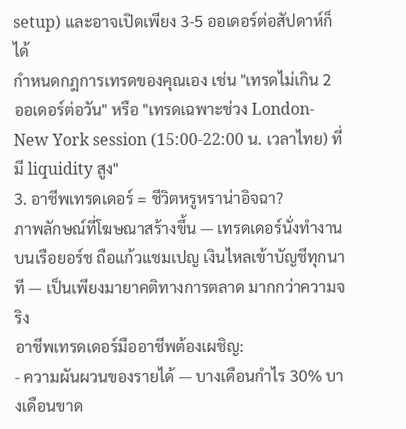setup) และอาจเปิดเพียง 3-5 ออเดอร์ต่อสัปดาห์ก็ได้
กำหนดกฎการเทรดของคุณเอง เช่น "เทรดไม่เกิน 2 ออเดอร์ต่อวัน" หรือ "เทรดเฉพาะช่วง London-New York session (15:00-22:00 น. เวลาไทย) ที่มี liquidity สูง"
3. อาชีพเทรดเดอร์ = ชีวิตหรูหราน่าอิจฉา?
ภาพลักษณ์ที่โฆษณาสร้างขึ้น — เทรดเดอร์นั่งทำงานบนเรือยอร์ช ถือแก้วแชมเปญ เงินไหลเข้าบัญชีทุกนาที — เป็นเพียงมายาคติทางการตลาด มากกว่าความจริง
อาชีพเทรดเดอร์มืออาชีพต้องเผชิญ:
- ความผันผวนของรายได้ — บางเดือนกำไร 30% บางเดือนขาด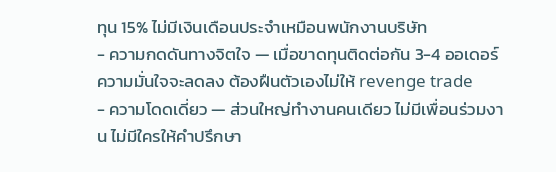ทุน 15% ไม่มีเงินเดือนประจำเหมือนพนักงานบริษัท
- ความกดดันทางจิตใจ — เมื่อขาดทุนติดต่อกัน 3-4 ออเดอร์ ความมั่นใจจะลดลง ต้องฝืนตัวเองไม่ให้ revenge trade
- ความโดดเดี่ยว — ส่วนใหญ่ทำงานคนเดียว ไม่มีเพื่อนร่วมงาน ไม่มีใครให้คำปรึกษา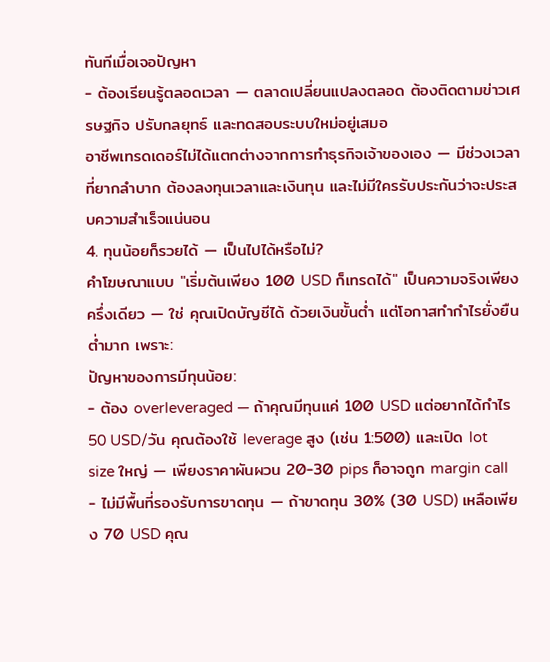ทันทีเมื่อเจอปัญหา
- ต้องเรียนรู้ตลอดเวลา — ตลาดเปลี่ยนแปลงตลอด ต้องติดตามข่าวเศรษฐกิจ ปรับกลยุทธ์ และทดสอบระบบใหม่อยู่เสมอ
อาชีพเทรดเดอร์ไม่ได้แตกต่างจากการทำธุรกิจเจ้าของเอง — มีช่วงเวลาที่ยากลำบาก ต้องลงทุนเวลาและเงินทุน และไม่มีใครรับประกันว่าจะประสบความสำเร็จแน่นอน
4. ทุนน้อยก็รวยได้ — เป็นไปได้หรือไม่?
คำโฆษณาแบบ "เริ่มต้นเพียง 100 USD ก็เทรดได้" เป็นความจริงเพียงครึ่งเดียว — ใช่ คุณเปิดบัญชีได้ ด้วยเงินขั้นต่ำ แต่โอกาสทำกำไรยั่งยืนต่ำมาก เพราะ:
ปัญหาของการมีทุนน้อย:
- ต้อง overleveraged — ถ้าคุณมีทุนแค่ 100 USD แต่อยากได้กำไร 50 USD/วัน คุณต้องใช้ leverage สูง (เช่น 1:500) และเปิด lot size ใหญ่ — เพียงราคาผันผวน 20-30 pips ก็อาจถูก margin call
- ไม่มีพื้นที่รองรับการขาดทุน — ถ้าขาดทุน 30% (30 USD) เหลือเพียง 70 USD คุณ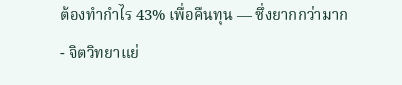ต้องทำกำไร 43% เพื่อคืนทุน — ซึ่งยากกว่ามาก
- จิตวิทยาแย่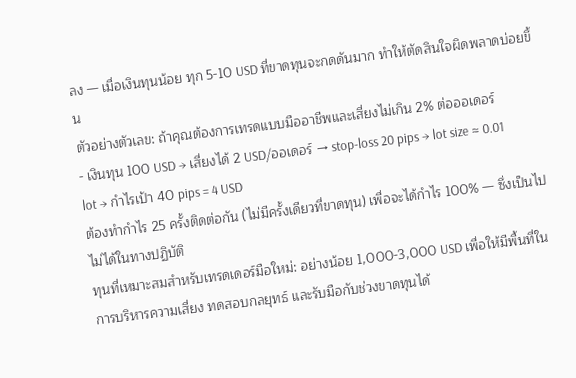ลง — เมื่อเงินทุนน้อย ทุก 5-10 USD ที่ขาดทุนจะกดดันมาก ทำให้ตัดสินใจผิดพลาดบ่อยขึ้น
ตัวอย่างตัวเลข: ถ้าคุณต้องการเทรดแบบมืออาชีพและเสี่ยงไม่เกิน 2% ต่อออเดอร์
- เงินทุน 100 USD → เสี่ยงได้ 2 USD/ออเดอร์ → stop-loss 20 pips → lot size ≈ 0.01 lot → กำไรเป้า 40 pips = 4 USD
ต้องทำกำไร 25 ครั้งติดต่อกัน (ไม่มีครั้งเดียวที่ขาดทุน) เพื่อจะได้กำไร 100% — ซึ่งเป็นไปไม่ได้ในทางปฏิบัติ
ทุนที่เหมาะสมสำหรับเทรดเดอร์มือใหม่: อย่างน้อย 1,000-3,000 USD เพื่อให้มีพื้นที่ในการบริหารความเสี่ยง ทดสอบกลยุทธ์ และรับมือกับช่วงขาดทุนได้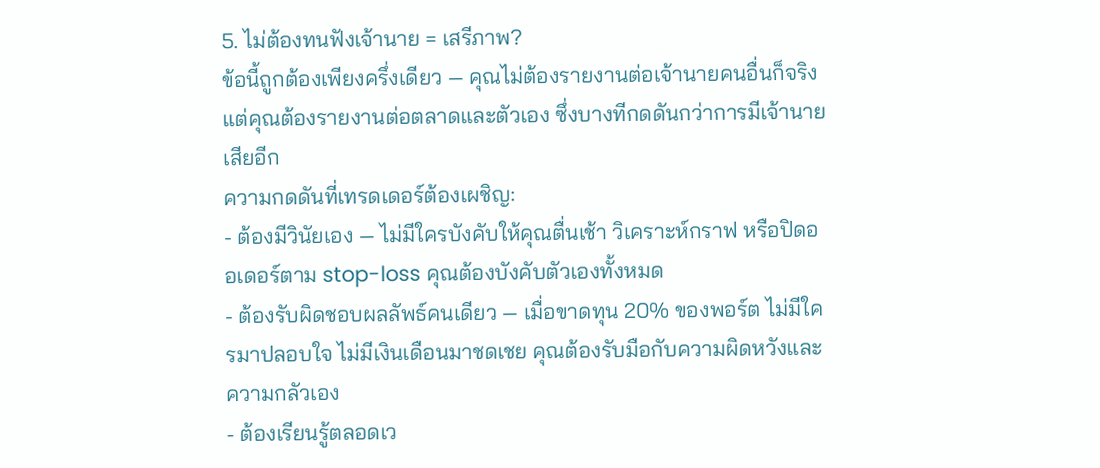5. ไม่ต้องทนฟังเจ้านาย = เสรีภาพ?
ข้อนี้ถูกต้องเพียงครึ่งเดียว — คุณไม่ต้องรายงานต่อเจ้านายคนอื่นก็จริง แต่คุณต้องรายงานต่อตลาดและตัวเอง ซึ่งบางทีกดดันกว่าการมีเจ้านายเสียอีก
ความกดดันที่เทรดเดอร์ต้องเผชิญ:
- ต้องมีวินัยเอง — ไม่มีใครบังคับให้คุณตื่นเช้า วิเคราะห์กราฟ หรือปิดออเดอร์ตาม stop-loss คุณต้องบังคับตัวเองทั้งหมด
- ต้องรับผิดชอบผลลัพธ์คนเดียว — เมื่อขาดทุน 20% ของพอร์ต ไม่มีใครมาปลอบใจ ไม่มีเงินเดือนมาชดเชย คุณต้องรับมือกับความผิดหวังและความกลัวเอง
- ต้องเรียนรู้ตลอดเว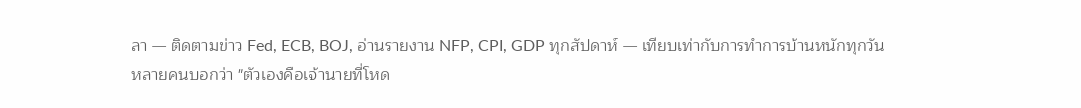ลา — ติดตามข่าว Fed, ECB, BOJ, อ่านรายงาน NFP, CPI, GDP ทุกสัปดาห์ — เทียบเท่ากับการทำการบ้านหนักทุกวัน
หลายคนบอกว่า "ตัวเองคือเจ้านายที่โหด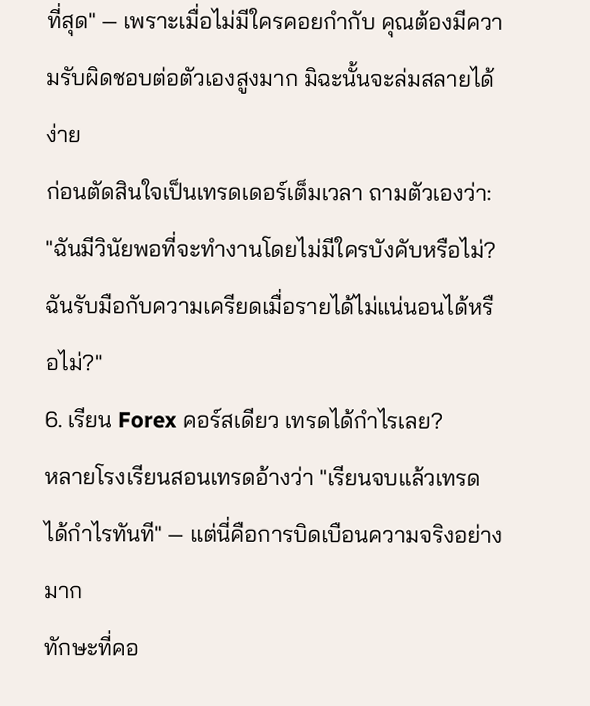ที่สุด" — เพราะเมื่อไม่มีใครคอยกำกับ คุณต้องมีความรับผิดชอบต่อตัวเองสูงมาก มิฉะนั้นจะล่มสลายได้ง่าย
ก่อนตัดสินใจเป็นเทรดเดอร์เต็มเวลา ถามตัวเองว่า: "ฉันมีวินัยพอที่จะทำงานโดยไม่มีใครบังคับหรือไม่? ฉันรับมือกับความเครียดเมื่อรายได้ไม่แน่นอนได้หรือไม่?"
6. เรียน Forex คอร์สเดียว เทรดได้กำไรเลย?
หลายโรงเรียนสอนเทรดอ้างว่า "เรียนจบแล้วเทรดได้กำไรทันที" — แต่นี่คือการบิดเบือนความจริงอย่างมาก
ทักษะที่คอ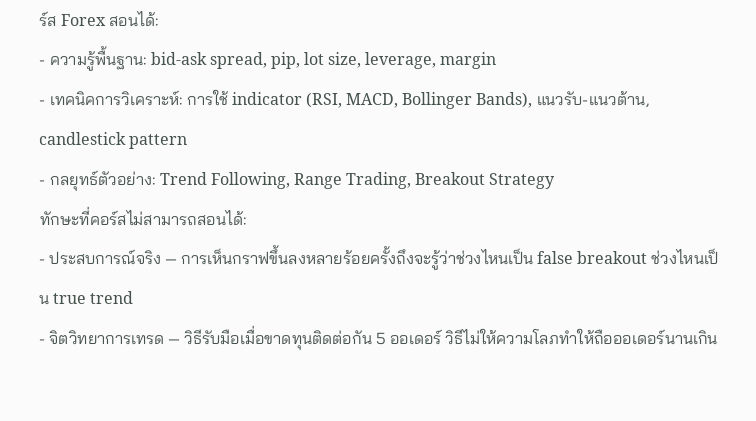ร์ส Forex สอนได้:
- ความรู้พื้นฐาน: bid-ask spread, pip, lot size, leverage, margin
- เทคนิคการวิเคราะห์: การใช้ indicator (RSI, MACD, Bollinger Bands), แนวรับ-แนวต้าน, candlestick pattern
- กลยุทธ์ตัวอย่าง: Trend Following, Range Trading, Breakout Strategy
ทักษะที่คอร์สไม่สามารถสอนได้:
- ประสบการณ์จริง — การเห็นกราฟขึ้นลงหลายร้อยครั้งถึงจะรู้ว่าช่วงไหนเป็น false breakout ช่วงไหนเป็น true trend
- จิตวิทยาการเทรด — วิธีรับมือเมื่อขาดทุนติดต่อกัน 5 ออเดอร์ วิธีไม่ให้ความโลภทำให้ถือออเดอร์นานเกิน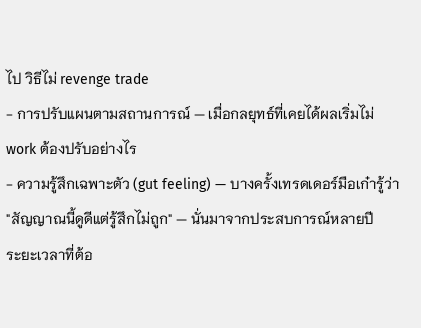ไป วิธีไม่ revenge trade
- การปรับแผนตามสถานการณ์ — เมื่อกลยุทธ์ที่เคยได้ผลเริ่มไม่ work ต้องปรับอย่างไร
- ความรู้สึกเฉพาะตัว (gut feeling) — บางครั้งเทรดเดอร์มือเก๋ารู้ว่า "สัญญาณนี้ดูดีแต่รู้สึกไม่ถูก" — นั่นมาจากประสบการณ์หลายปี
ระยะเวลาที่ต้อ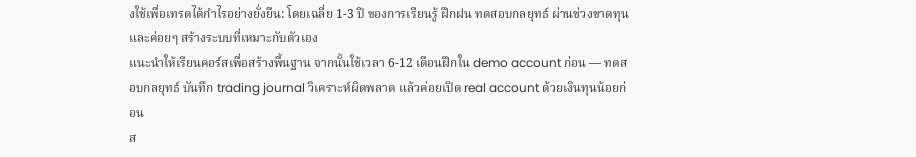งใช้เพื่อเทรดได้กำไรอย่างยั่งยืน: โดยเฉลี่ย 1-3 ปี ของการเรียนรู้ ฝึกฝน ทดสอบกลยุทธ์ ผ่านช่วงขาดทุน และค่อยๆ สร้างระบบที่เหมาะกับตัวเอง
แนะนำให้เรียนคอร์สเพื่อสร้างพื้นฐาน จากนั้นใช้เวลา 6-12 เดือนฝึกใน demo account ก่อน — ทดสอบกลยุทธ์ บันทึก trading journal วิเคราะห์ผิดพลาด แล้วค่อยเปิด real account ด้วยเงินทุนน้อยก่อน
ส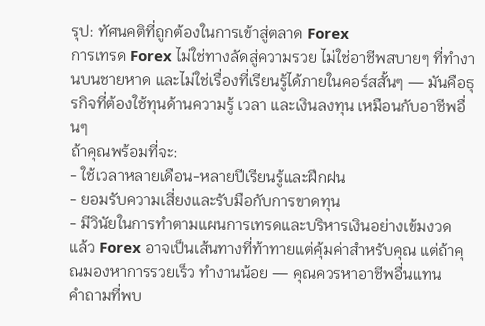รุป: ทัศนคติที่ถูกต้องในการเข้าสู่ตลาด Forex
การเทรด Forex ไม่ใช่ทางลัดสู่ความรวย ไม่ใช่อาชีพสบายๆ ที่ทำงานบนชายหาด และไม่ใช่เรื่องที่เรียนรู้ได้ภายในคอร์สสั้นๆ — มันคือธุรกิจที่ต้องใช้ทุนด้านความรู้ เวลา และเงินลงทุน เหมือนกับอาชีพอื่นๆ
ถ้าคุณพร้อมที่จะ:
- ใช้เวลาหลายเดือน-หลายปีเรียนรู้และฝึกฝน
- ยอมรับความเสี่ยงและรับมือกับการขาดทุน
- มีวินัยในการทำตามแผนการเทรดและบริหารเงินอย่างเข้มงวด
แล้ว Forex อาจเป็นเส้นทางที่ท้าทายแต่คุ้มค่าสำหรับคุณ แต่ถ้าคุณมองหาการรวยเร็ว ทำงานน้อย — คุณควรหาอาชีพอื่นแทน
คำถามที่พบ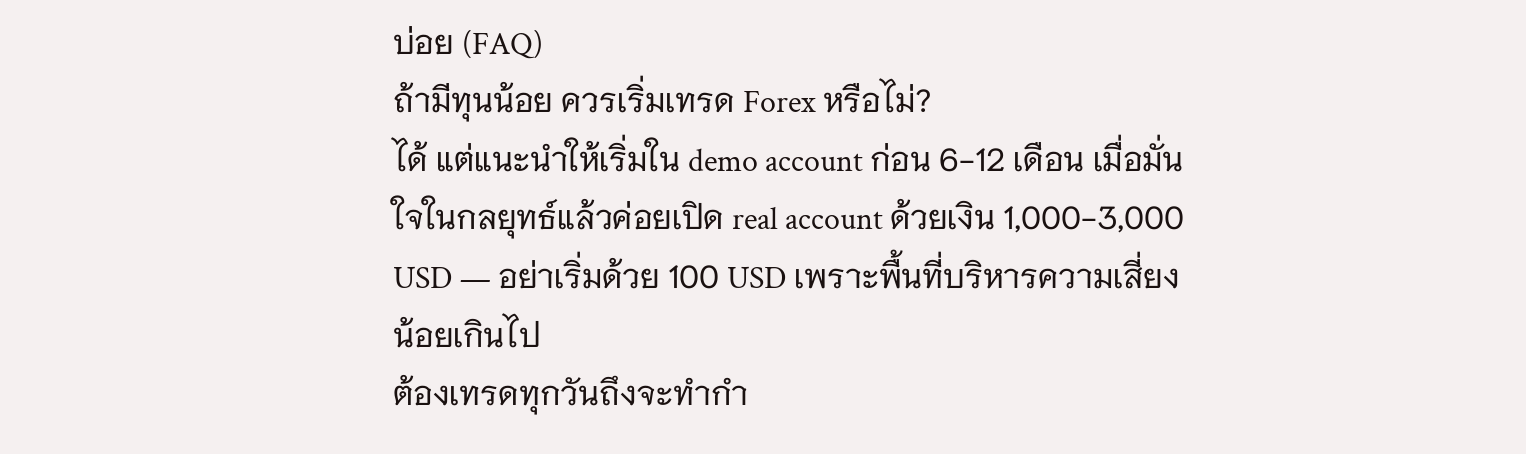บ่อย (FAQ)
ถ้ามีทุนน้อย ควรเริ่มเทรด Forex หรือไม่?
ได้ แต่แนะนำให้เริ่มใน demo account ก่อน 6-12 เดือน เมื่อมั่นใจในกลยุทธ์แล้วค่อยเปิด real account ด้วยเงิน 1,000-3,000 USD — อย่าเริ่มด้วย 100 USD เพราะพื้นที่บริหารความเสี่ยงน้อยเกินไป
ต้องเทรดทุกวันถึงจะทำกำ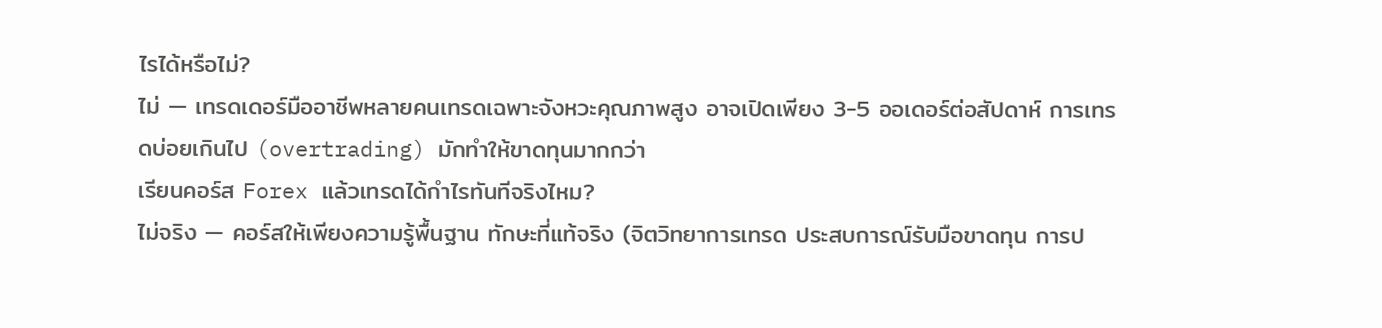ไรได้หรือไม่?
ไม่ — เทรดเดอร์มืออาชีพหลายคนเทรดเฉพาะจังหวะคุณภาพสูง อาจเปิดเพียง 3-5 ออเดอร์ต่อสัปดาห์ การเทรดบ่อยเกินไป (overtrading) มักทำให้ขาดทุนมากกว่า
เรียนคอร์ส Forex แล้วเทรดได้กำไรทันทีจริงไหม?
ไม่จริง — คอร์สให้เพียงความรู้พื้นฐาน ทักษะที่แท้จริง (จิตวิทยาการเทรด ประสบการณ์รับมือขาดทุน การป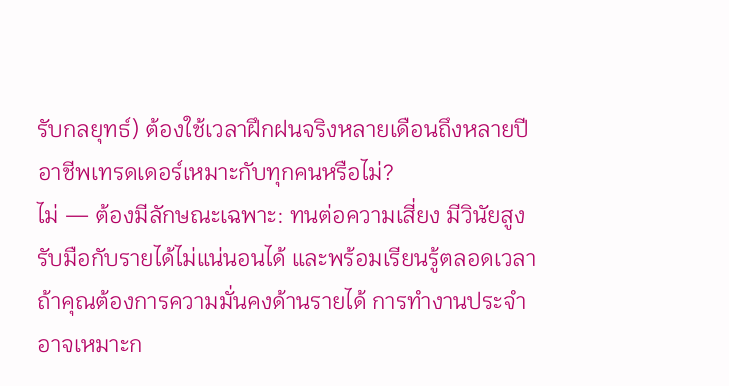รับกลยุทธ์) ต้องใช้เวลาฝึกฝนจริงหลายเดือนถึงหลายปี
อาชีพเทรดเดอร์เหมาะกับทุกคนหรือไม่?
ไม่ — ต้องมีลักษณะเฉพาะ: ทนต่อความเสี่ยง มีวินัยสูง รับมือกับรายได้ไม่แน่นอนได้ และพร้อมเรียนรู้ตลอดเวลา ถ้าคุณต้องการความมั่นคงด้านรายได้ การทำงานประจำอาจเหมาะก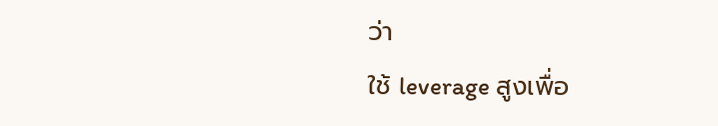ว่า
ใช้ leverage สูงเพื่อ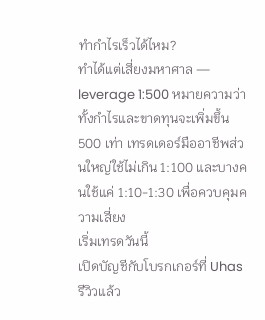ทำกำไรเร็วได้ไหม?
ทำได้แต่เสี่ยงมหาศาล — leverage 1:500 หมายความว่าทั้งกำไรและขาดทุนจะเพิ่มขึ้น 500 เท่า เทรดเดอร์มืออาชีพส่วนใหญ่ใช้ไม่เกิน 1:100 และบางคนใช้แค่ 1:10-1:30 เพื่อควบคุมความเสี่ยง
เริ่มเทรดวันนี้
เปิดบัญชีกับโบรกเกอร์ที่ Uhas รีวิวแล้ว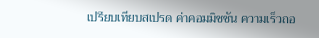เปรียบเทียบสเปรด ค่าคอมมิชชัน ความเร็วถอ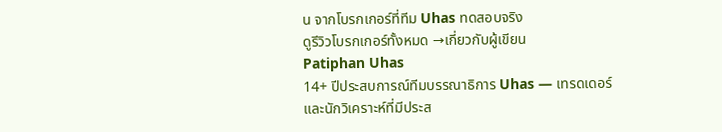น จากโบรกเกอร์ที่ทีม Uhas ทดสอบจริง
ดูรีวิวโบรกเกอร์ทั้งหมด →เกี่ยวกับผู้เขียน
Patiphan Uhas
14+ ปีประสบการณ์ทีมบรรณาธิการ Uhas — เทรดเดอร์และนักวิเคราะห์ที่มีประส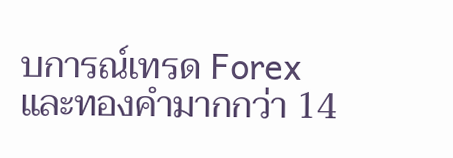บการณ์เทรด Forex และทองคำมากกว่า 14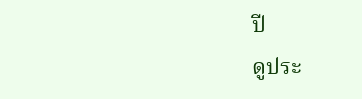ปี
ดูประ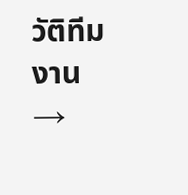วัติทีมงาน →